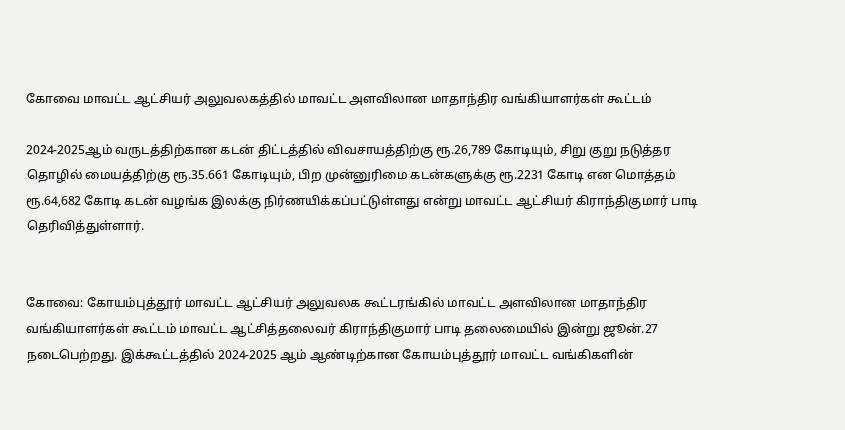கோவை மாவட்ட ஆட்சியர் அலுவலகத்தில் மாவட்ட அளவிலான மாதாந்திர வங்கியாளர்கள் கூட்டம்

2024-2025ஆம் வருடத்திற்கான கடன் திட்டத்தில் விவசாயத்திற்கு ரூ.26,789 கோடியும், சிறு குறு நடுத்தர தொழில் மையத்திற்கு ரூ.35.661 கோடியும், பிற முன்னுரிமை கடன்களுக்கு ரூ.2231 கோடி என மொத்தம் ரூ.64,682 கோடி கடன் வழங்க இலக்கு நிர்ணயிக்கப்பட்டுள்ளது என்று மாவட்ட ஆட்சியர் கிராந்திகுமார் பாடி தெரிவித்துள்ளார்.


கோவை: கோயம்புத்தூர் மாவட்ட ஆட்சியர் அலுவலக கூட்டரங்கில் மாவட்ட அளவிலான மாதாந்திர வங்கியாளர்கள் கூட்டம் மாவட்ட ஆட்சித்தலைவர் கிராந்திகுமார் பாடி தலைமையில் இன்று ஜூன்.27 நடைபெற்றது. இக்கூட்டத்தில் 2024-2025 ஆம் ஆண்டிற்கான கோயம்புத்தூர் மாவட்ட வங்கிகளின்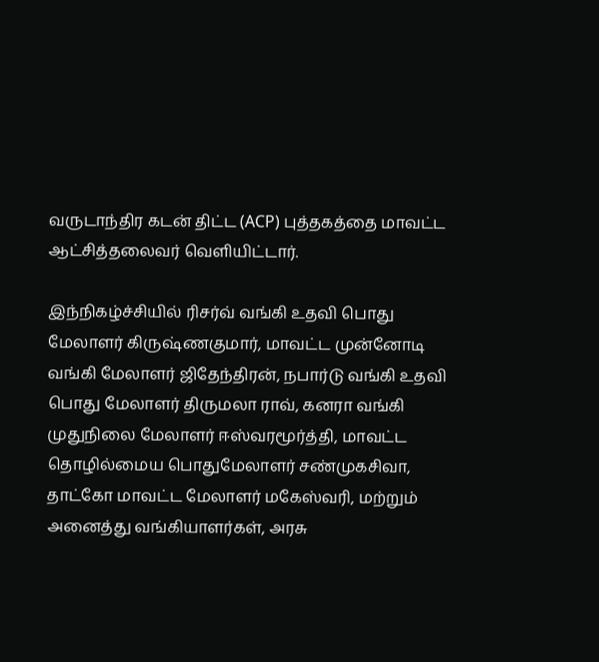வருடாந்திர கடன் திட்ட (ACP) புத்தகத்தை மாவட்ட ஆட்சித்தலைவர் வெளியிட்டார்.

இந்நிகழ்ச்சியில் ரிசர்வ் வங்கி உதவி பொது மேலாளர் கிருஷ்ணகுமார், மாவட்ட முன்னோடி வங்கி மேலாளர் ஜிதேந்திரன், நபார்டு வங்கி உதவி பொது மேலாளர் திருமலா ராவ், கனரா வங்கி முதுநிலை மேலாளர் ஈஸ்வரமூர்த்தி, மாவட்ட தொழில்மைய பொதுமேலாளர் சண்முகசிவா, தாட்கோ மாவட்ட மேலாளர் மகேஸ்வரி, மற்றும் அனைத்து வங்கியாளர்கள், அரசு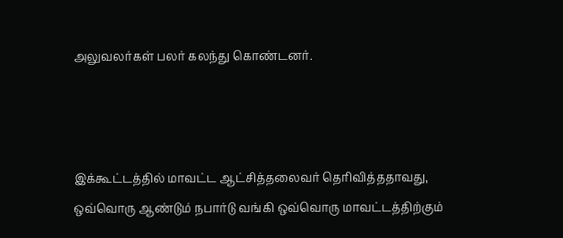அலுவலர்கள் பலர் கலந்து கொண்டனர்.



இக்கூட்டத்தில் மாவட்ட ஆட்சித்தலைவர் தெரிவித்ததாவது, ஒவ்வொரு ஆண்டும் நபார்டு வங்கி ஒவ்வொரு மாவட்டத்திற்கும்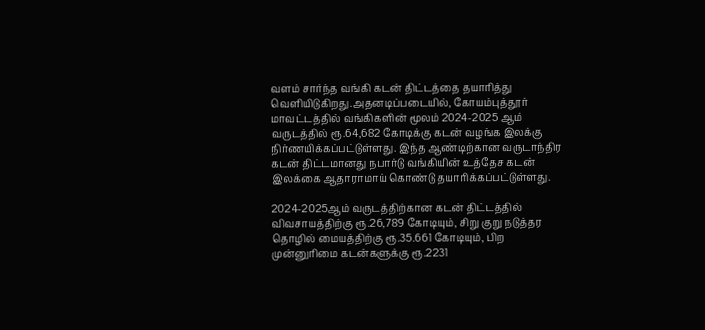வளம் சார்ந்த வங்கி கடன் திட்டத்தை தயாரித்து வெளியிடுகிறது.அதனடிப்படையில், கோயம்புத்தூர் மாவட்டத்தில் வங்கிகளின் மூலம் 2024-2025 ஆம் வருடத்தில் ரூ.64,682 கோடிக்கு கடன் வழங்க இலக்கு நிர்ணயிக்கப்பட்டுள்ளது. இந்த ஆண்டிற்கான வருடாந்திர கடன் திட்டமானது நபார்டு வங்கியின் உத்தேச கடன் இலக்கை ஆதாராமாய் கொண்டு தயாரிக்கப்பட்டுள்ளது.

2024-2025ஆம் வருடத்திற்கான கடன் திட்டத்தில் விவசாயத்திற்கு ரூ.26,789 கோடியும், சிறு குறு நடுத்தர தொழில் மையத்திற்கு ரூ.35.661 கோடியும், பிற முன்னுரிமை கடன்களுக்கு ரூ.2231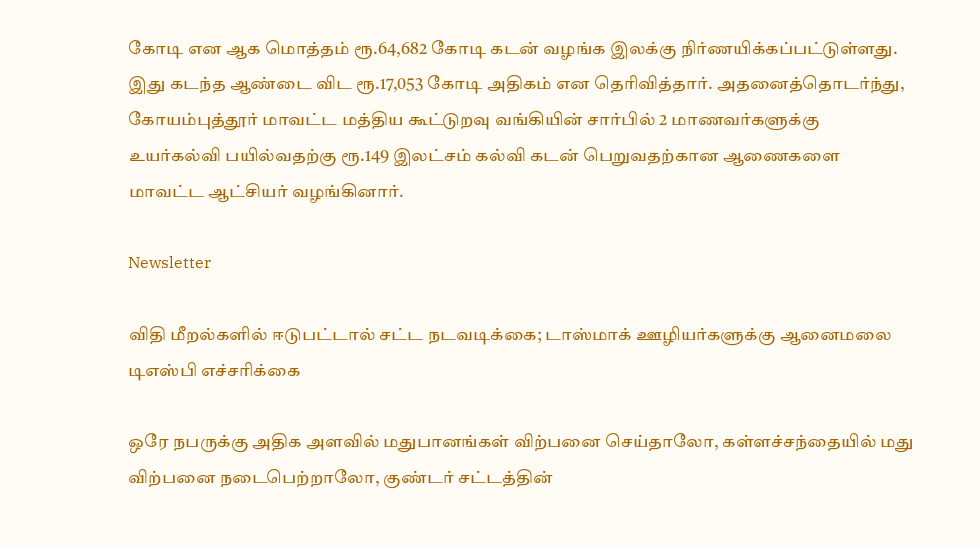கோடி என ஆக மொத்தம் ரூ.64,682 கோடி கடன் வழங்க இலக்கு நிர்ணயிக்கப்பட்டுள்ளது. இது கடந்த ஆண்டை விட ரூ.17,053 கோடி அதிகம் என தெரிவித்தார். அதனைத்தொடர்ந்து, கோயம்புத்தூர் மாவட்ட மத்திய கூட்டுறவு வங்கியின் சார்பில் 2 மாணவர்களுக்கு உயர்கல்வி பயில்வதற்கு ரூ.149 இலட்சம் கல்வி கடன் பெறுவதற்கான ஆணைகளை மாவட்ட ஆட்சியர் வழங்கினார்.

Newsletter

விதி மீறல்களில் ஈடுபட்டால் சட்ட நடவடிக்கை; டாஸ்மாக் ஊழியர்களுக்கு ஆனைமலை டிஎஸ்பி எச்சரிக்கை

ஒரே நபருக்கு அதிக அளவில் மதுபானங்கள் விற்பனை செய்தாலோ, கள்ளச்சந்தையில் மது விற்பனை நடைபெற்றாலோ, குண்டர் சட்டத்தின்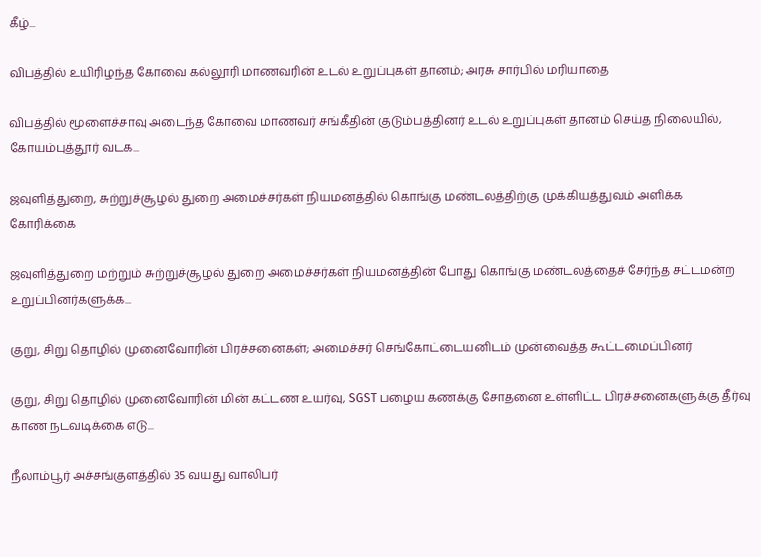கீழ்...

விபத்தில் உயிரிழந்த கோவை கல்லூரி மாணவரின் உடல் உறுப்புகள் தானம்; அரசு சார்பில் மரியாதை

விபத்தில் மூளைச்சாவு அடைந்த கோவை மாணவர் சங்கீதின் குடும்பத்தினர் உடல் உறுப்புகள் தானம் செய்த நிலையில், கோயம்புத்தூர் வடக...

ஜவுளித்துறை, சுற்றுச்சூழல் துறை அமைச்சர்கள் நியமனத்தில் கொங்கு மண்டலத்திற்கு முக்கியத்துவம் அளிக்க கோரிக்கை

ஜவுளித்துறை மற்றும் சுற்றுச்சூழல் துறை அமைச்சர்கள் நியமனத்தின் போது கொங்கு மண்டலத்தைச் சேர்ந்த சட்டமன்ற உறுப்பினர்களுக்க...

குறு, சிறு தொழில் முனைவோரின் பிரச்சனைகள்; அமைச்சர் செங்கோட்டையனிடம் முன்வைத்த கூட்டமைப்பினர்

குறு, சிறு தொழில் முனைவோரின் மின் கட்டண உயர்வு, SGST பழைய கணக்கு சோதனை உள்ளிட்ட பிரச்சனைகளுக்கு தீர்வு காண நடவடிக்கை எடு...

நீலாம்பூர் அச்சங்குளத்தில் 35 வயது வாலிபர்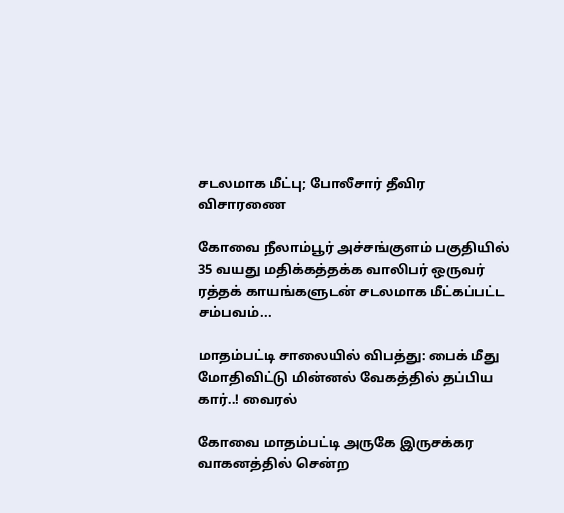சடலமாக மீட்பு; போலீசார் தீவிர விசாரணை

கோவை நீலாம்பூர் அச்சங்குளம் பகுதியில் 35 வயது மதிக்கத்தக்க வாலிபர் ஒருவர் ரத்தக் காயங்களுடன் சடலமாக மீட்கப்பட்ட சம்பவம்...

மாதம்பட்டி சாலையில் விபத்து: பைக் மீது மோதிவிட்டு மின்னல் வேகத்தில் தப்பிய கார்..! வைரல்

கோவை மாதம்பட்டி அருகே இருசக்கர வாகனத்தில் சென்ற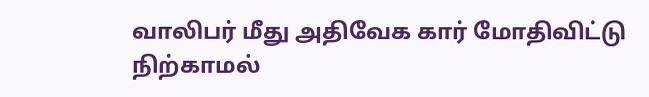வாலிபர் மீது அதிவேக கார் மோதிவிட்டு நிற்காமல்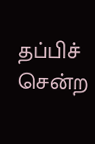தப்பிச் சென்ற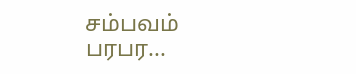சம்பவம் பரபர...